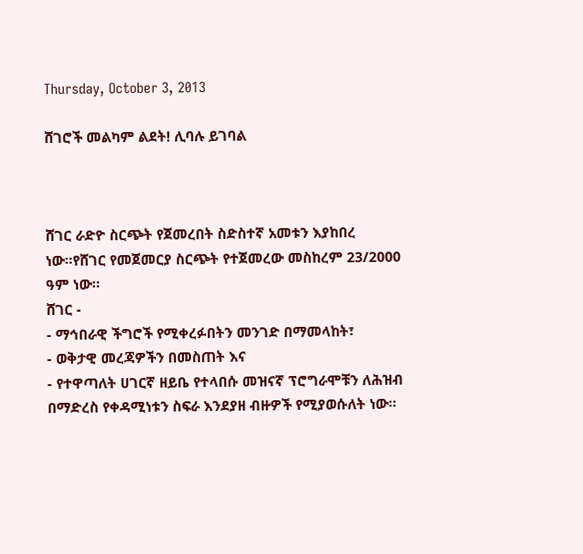Thursday, October 3, 2013

ሸገሮች መልካም ልደት! ሊባሉ ይገባል



ሸገር ራድዮ ስርጭት የጀመረበት ስድስተኛ አመቱን እያከበረ ነው።የሸገር የመጀመርያ ስርጭት የተጀመረው መስከረም 23/2000 ዓም ነው።
ሸገር -
- ማኅበራዊ ችግሮች የሚቀረፉበትን መንገድ በማመላከት፣
- ወቅታዊ መረጃዎችን በመስጠት እና
- የተዋጣለት ሀገርኛ ዘይቤ የተላበሱ መዝናኛ ፕሮግራሞቹን ለሕዝብ በማድረስ የቀዳሚነቱን ስፍራ እንደያዘ ብዙዎች የሚያወሱለት ነው።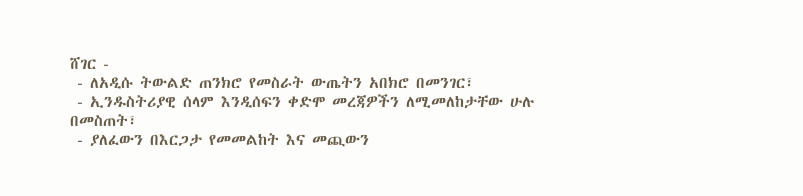ሸገር -
 - ለአዲሱ ትውልድ ጠንክሮ የመስራት ውጤትን አበክሮ በመንገር፣
 - ኢንዱስትሪያዊ ሰላም እንዲሰፍን ቀድሞ መረጃዎችን ለሚመለከታቸው ሁሉ በመስጠት፣
 - ያለፈውን በእርጋታ የመመልከት እና መጪውን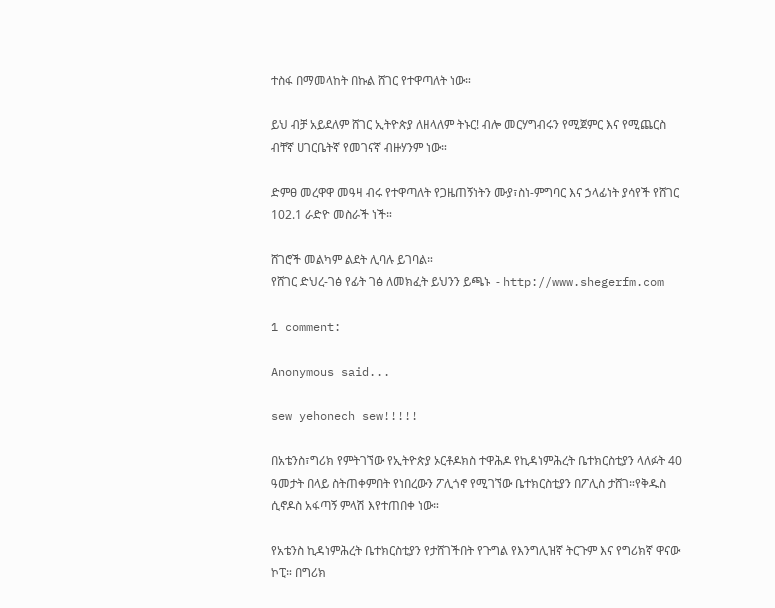ተስፋ በማመላከት በኩል ሸገር የተዋጣለት ነው።

ይህ ብቻ አይደለም ሸገር ኢትዮጵያ ለዘላለም ትኑር! ብሎ መርሃግብሩን የሚጀምር እና የሚጨርስ ብቸኛ ሀገርቤትኛ የመገናኛ ብዙሃንም ነው።

ድምፀ መረዋዋ መዓዛ ብሩ የተዋጣለት የጋዜጠኝነትን ሙያ፣ስነ-ምግባር እና ኃላፊነት ያሳየች የሸገር 102.1 ራድዮ መስራች ነች።

ሸገሮች መልካም ልደት ሊባሉ ይገባል።
የሸገር ድህረ-ገፅ የፊት ገፅ ለመክፈት ይህንን ይጫኑ  - http://www.shegerfm.com

1 comment:

Anonymous said...

sew yehonech sew!!!!!

በአቴንስ፣ግሪክ የምትገኘው የኢትዮጵያ ኦርቶዶክስ ተዋሕዶ የኪዳነምሕረት ቤተክርስቲያን ላለፉት 40 ዓመታት በላይ ስትጠቀምበት የነበረውን ፖሊጎኖ የሚገኘው ቤተክርስቲያን በፖሊስ ታሸገ።የቅዱስ ሲኖዶስ አፋጣኝ ምላሽ እየተጠበቀ ነው።

የአቴንስ ኪዳነምሕረት ቤተክርስቲያን የታሸገችበት የጉግል የእንግሊዝኛ ትርጉም እና የግሪክኛ ዋናው ኮፒ። በግሪክ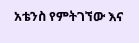አቴንስ የምትገኘው እና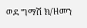ወደ ግማሽ ክ/ዘመን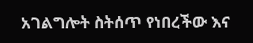አገልግሎት ስትሰጥ የነበረችው እና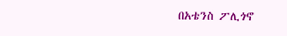በአቴንስ ፖሊጎኖ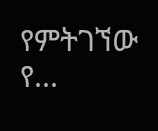የምትገኘው የ...